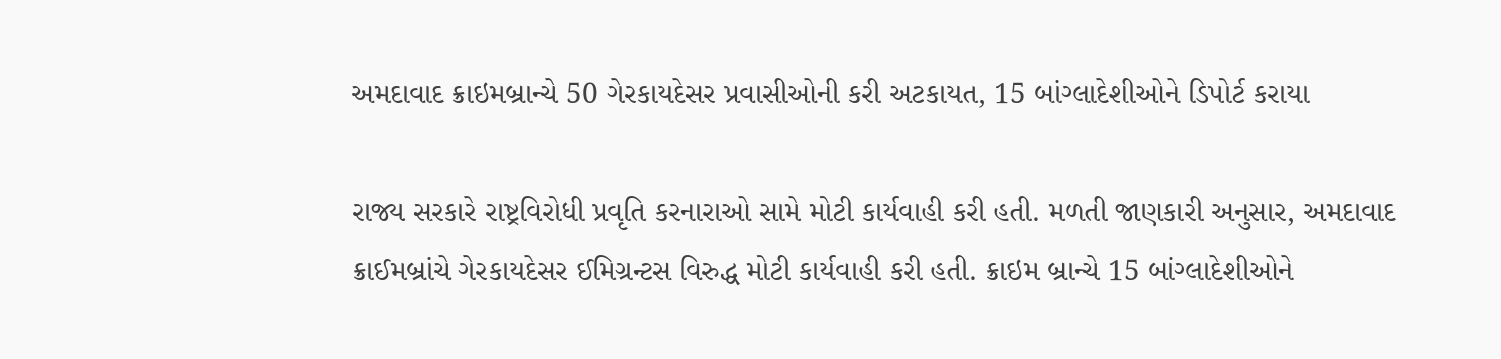અમદાવાદ ક્રાઇમબ્રાન્ચે 50 ગેરકાયદેસર પ્રવાસીઓની કરી અટકાયત, 15 બાંગ્લાદેશીઓને ડિપોર્ટ કરાયા

રાજ્ય સરકારે રાષ્ટ્રવિરોધી પ્રવૃતિ કરનારાઓ સામે મોટી કાર્યવાહી કરી હતી. મળતી જાણકારી અનુસાર, અમદાવાદ ક્રાઈમબ્રાંચે ગેરકાયદેસર ઈમિગ્રન્ટસ વિરુદ્ધ મોટી કાર્યવાહી કરી હતી. ક્રાઇમ બ્રાન્ચે 15 બાંગ્લાદેશીઓને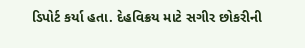ડિપોર્ટ કર્યા હતા. દેહવિક્રય માટે સગીર છોકરીની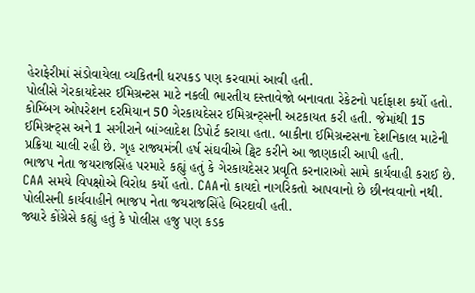હેરાફેરીમાં સંડોવાયેલા વ્યકિતની ધરપકડ પણ કરવામાં આવી હતી.
પોલીસે ગેરકાયદેસર ઈમિગ્રન્ટસ માટે નકલી ભારતીય દસ્તાવેજો બનાવતા રેકેટનો પર્દાફાશ કર્યો હતો. કોમ્બિંગ ઓપરેશન દરમિયાન 50 ગેરકાયદેસર ઈમિગ્રન્ટ્સની અટકાયત કરી હતી. જેમાંથી 15 ઈમિગ્રન્ટ્સ અને 1 સગીરાને બાંગ્લાદેશ ડિપોર્ટ કરાયા હતા. બાકીના ઈમિગ્રન્ટસના દેશનિકાલ માટેની પ્રક્રિયા ચાલી રહી છે. ગૃહ રાજ્યમંત્રી હર્ષ સંઘવીએ ટ્વિટ કરીને આ જાણકારી આપી હતી.
ભાજપ નેતા જયરાજસિંહ પરમારે કહ્યું હતું કે ગેરકાયદેસર પ્રવૃતિ કરનારાઓ સામે કાર્યવાહી કરાઈ છે. CAA સમયે વિપક્ષોએ વિરોધ કર્યો હતો. CAAનો કાયદો નાગરિકતો આપવાનો છે છીનવવાનો નથી. પોલીસની કાર્યવાહીને ભાજપ નેતા જયરાજસિંહે બિરદાવી હતી.
જ્યારે કોંગ્રેસે કહ્યું હતું કે પોલીસ હજુ પણ કડક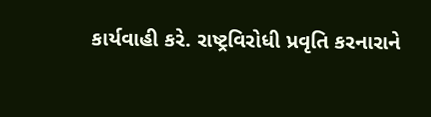કાર્યવાહી કરે. રાષ્ટ્રવિરોધી પ્રવૃતિ કરનારાને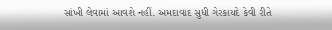સાંખી લેવામાં આવશે નહીં. અમદાવાદ સુધી ગેરકાયદે કેવી રીતે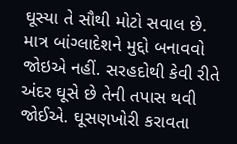ઘૂસ્યા તે સૌથી મોટો સવાલ છે. માત્ર બાંગ્લાદેશને મુદ્દો બનાવવો જોઇએ નહીં. સરહદોથી કેવી રીતે અંદર ઘૂસે છે તેની તપાસ થવી જોઈએ. ઘૂસણખોરી કરાવતા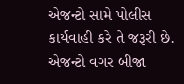એજન્ટો સામે પોલીસ કાર્યવાહી કરે તે જરૂરી છે. એજન્ટો વગર બીજા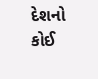દેશનો કોઈ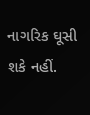નાગરિક ઘૂસી શકે નહીં.